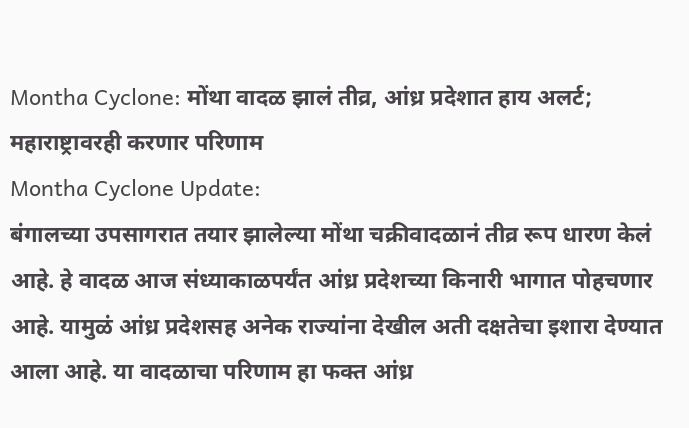Montha Cyclone: मोंथा वादळ झालं तीव्र, आंध्र प्रदेशात हाय अलर्ट; महाराष्ट्रावरही करणार परिणाम
Montha Cyclone Update:
बंगालच्या उपसागरात तयार झालेल्या मोंथा चक्रीवादळानं तीव्र रूप धारण केलं आहे. हे वादळ आज संध्याकाळपर्यंत आंध्र प्रदेशच्या किनारी भागात पोहचणार आहे. यामुळं आंध्र प्रदेशसह अनेक राज्यांना देखील अती दक्षतेचा इशारा देण्यात आला आहे. या वादळाचा परिणाम हा फक्त आंध्र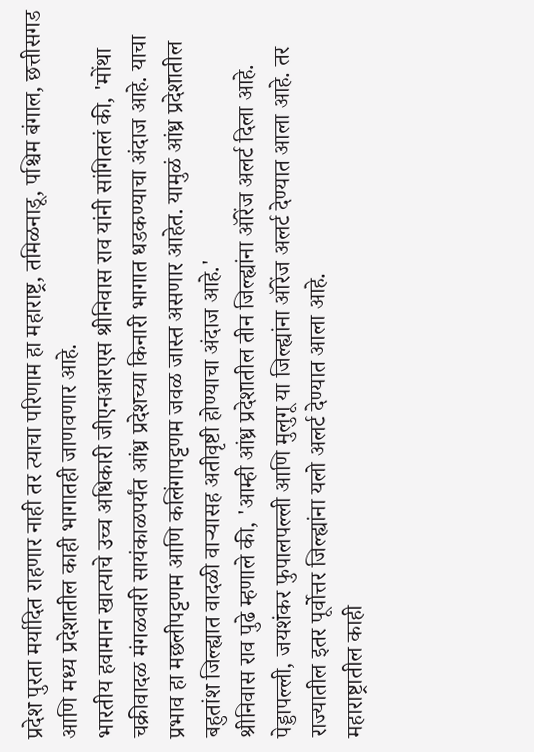प्रदेश पुरता मर्यादित राहणार नाही तर त्याचा परिणाम हा महाराष्ट्र, तमिळनाडू, पश्चिम बंगाल, छत्तीसगड आणि मध्य प्रदेशातील काही भागातही जाणवणार आहे.
भारतीय हवामान खात्याचे उच्च अधिकारी जीएनआरएस श्रीनिवास राव यांनी सांगितलं की, 'मोंथा चक्रीवादळ मंगळवारी सायंकाळपर्यंत आंध्र प्रदेशच्या किनारी भागात धडकण्याचा अंदाज आहे. याचा प्रभाव हा मछलीपट्टणम आणि कलिंगापट्टणम जवळ जास्त असणार आहेत. यामुळं आंध्र प्रदेशातील बहुतांश जिल्ह्यात वादळी वाऱ्यासह अतीवृष्टी होण्याचा अंदाज आहे.'
श्रीनिवास राव पुढे म्हणाले की, 'आम्ही आंध्र प्रदेशातील तीन जिल्ह्यांना ऑरेंज अलर्ट दिला आहे. पेड्डापल्ली, जयशंकर फुपालपल्ली आणि मुलुगू या जिल्ह्यांना ऑरेंज अलर्ट देण्यात आला आहे. तर राज्यातील इतर पूर्वोत्तर जिल्ह्यांना यलो अलर्ट देण्यात आला आहे.
महाराष्ट्रातील काही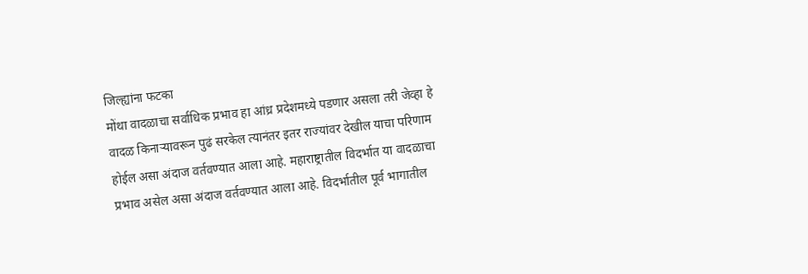जिल्ह्यांना फटका
मोंथा वादळाचा सर्वाधिक प्रभाव हा आंध्र प्रदेशमध्ये पडणार असला तरी जेव्हा हे वादळ किनाऱ्यावरून पुढं सरकेल त्यानंतर इतर राज्यांवर देखील याचा परिणाम होईल असा अंदाज वर्तवण्यात आला आहे. महाराष्ट्रातील विदर्भात या वादळाचा प्रभाव असेल असा अंदाज वर्तवण्यात आला आहे. विदर्भातील पूर्व भागातील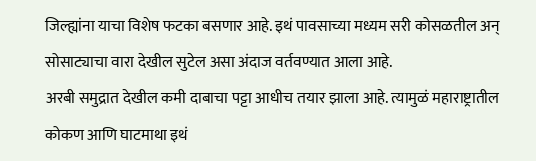जिल्ह्यांना याचा विशेष फटका बसणार आहे. इथं पावसाच्या मध्यम सरी कोसळतील अन् सोसाट्याचा वारा देखील सुटेल असा अंदाज वर्तवण्यात आला आहे.
अरबी समुद्रात देखील कमी दाबाचा पट्टा आधीच तयार झाला आहे. त्यामुळं महाराष्ट्रातील कोकण आणि घाटमाथा इथं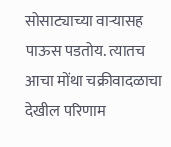सोसाट्याच्या वाऱ्यासह पाऊस पडतोय. त्यातच आचा मोंथा चक्रीवादळाचा देखील परिणाम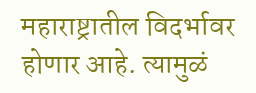महाराष्ट्रातील विदर्भावर होणार आहे. त्यामुळं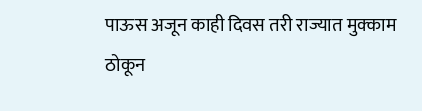पाऊस अजून काही दिवस तरी राज्यात मुक्काम ठोकून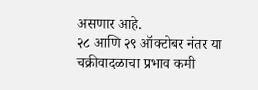असणार आहे.
२८ आणि २९ ऑक्टोबर नंतर या चक्रीवादळाचा प्रभाव कमी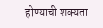होण्याची शक्यता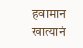हवामान खात्यानं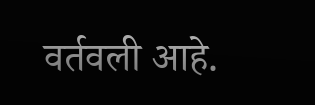वर्तवली आहे.